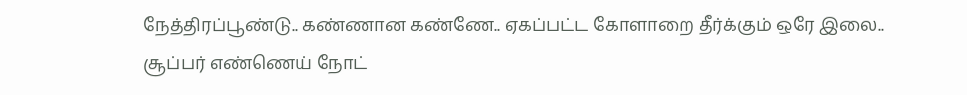நேத்திரப்பூண்டு.. கண்ணான கண்ணே.. ஏகப்பட்ட கோளாறை தீர்க்கும் ஒரே இலை.. சூப்பர் எண்ணெய் நோட்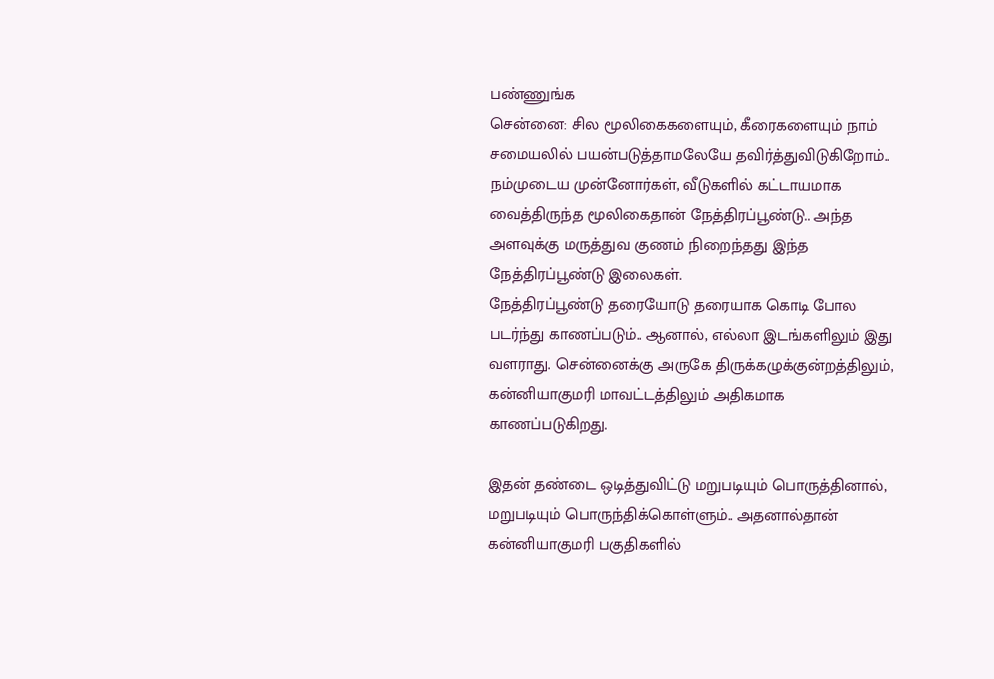பண்ணுங்க
சென்னை: சில மூலிகைகளையும், கீரைகளையும் நாம் சமையலில் பயன்படுத்தாமலேயே தவிர்த்துவிடுகிறோம்.. நம்முடைய முன்னோர்கள், வீடுகளில் கட்டாயமாக வைத்திருந்த மூலிகைதான் நேத்திரப்பூண்டு.. அந்த அளவுக்கு மருத்துவ குணம் நிறைந்தது இந்த நேத்திரப்பூண்டு இலைகள்.
நேத்திரப்பூண்டு தரையோடு தரையாக கொடி போல படர்ந்து காணப்படும்.. ஆனால், எல்லா இடங்களிலும் இது வளராது. சென்னைக்கு அருகே திருக்கழுக்குன்றத்திலும், கன்னியாகுமரி மாவட்டத்திலும் அதிகமாக காணப்படுகிறது.

இதன் தண்டை ஒடித்துவிட்டு மறுபடியும் பொருத்தினால், மறுபடியும் பொருந்திக்கொள்ளும்.. அதனால்தான் கன்னியாகுமரி பகுதிகளில்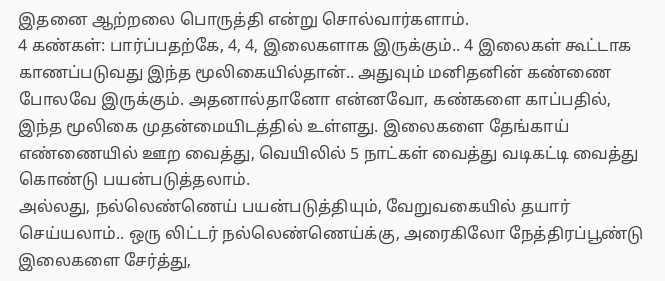இதனை ஆற்றலை பொருத்தி என்று சொல்வார்களாம்.
4 கண்கள்: பார்ப்பதற்கே, 4, 4, இலைகளாக இருக்கும்.. 4 இலைகள் கூட்டாக காணப்படுவது இந்த மூலிகையில்தான்.. அதுவும் மனிதனின் கண்ணை போலவே இருக்கும். அதனால்தானோ என்னவோ, கண்களை காப்பதில், இந்த மூலிகை முதன்மையிடத்தில் உள்ளது. இலைகளை தேங்காய் எண்ணையில் ஊற வைத்து, வெயிலில் 5 நாட்கள் வைத்து வடிகட்டி வைத்து கொண்டு பயன்படுத்தலாம்.
அல்லது, நல்லெண்ணெய் பயன்படுத்தியும், வேறுவகையில் தயார் செய்யலாம்.. ஒரு லிட்டர் நல்லெண்ணெய்க்கு, அரைகிலோ நேத்திரப்பூண்டு இலைகளை சேர்த்து,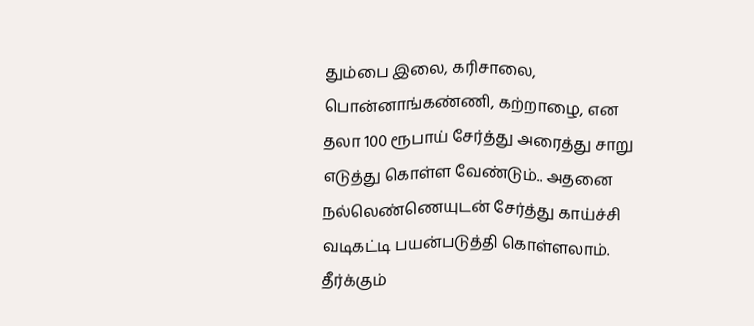தும்பை இலை, கரிசாலை, பொன்னாங்கண்ணி, கற்றாழை, என தலா 100 ரூபாய் சேர்த்து அரைத்து சாறு எடுத்து கொள்ள வேண்டும்.. அதனை நல்லெண்ணெயுடன் சேர்த்து காய்ச்சி வடிகட்டி பயன்படுத்தி கொள்ளலாம்.
தீர்க்கும்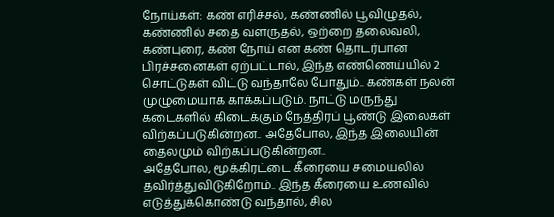நோய்கள்: கண் எரிச்சல், கண்ணில் பூவிழுதல், கண்ணில் சதை வளருதல், ஒற்றை தலைவலி, கண்புரை, கண் நோய் என கண் தொடர்பான பிரச்சனைகள் ஏற்பட்டால், இந்த எண்ணெய்யில் 2 சொட்டுகள் விட்டு வந்தாலே போதும்.. கண்கள் நலன் முழுமையாக காக்கப்படும். நாட்டு மருந்து கடைகளில் கிடைக்கும் நேத்திரப் பூண்டு இலைகள் விற்கப்படுகின்றன.. அதேபோல, இந்த இலையின் தைலமும் விற்கப்படுகின்றன..
அதேபோல, மூக்கிரட்டை கீரையை சமையலில் தவிர்த்துவிடுகிறோம்.. இந்த கீரையை உணவில் எடுத்துக்கொண்டு வந்தால், சில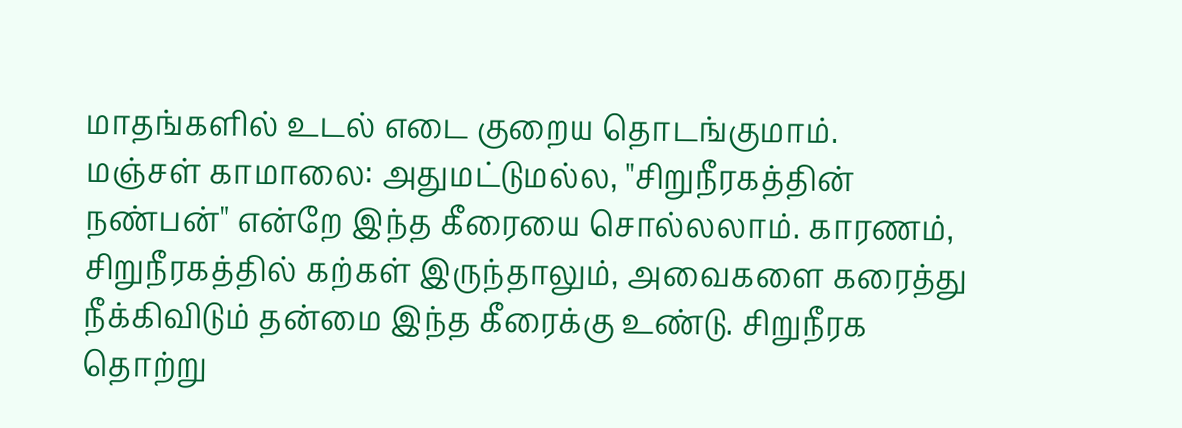மாதங்களில் உடல் எடை குறைய தொடங்குமாம்.
மஞ்சள் காமாலை: அதுமட்டுமல்ல, "சிறுநீரகத்தின் நண்பன்" என்றே இந்த கீரையை சொல்லலாம். காரணம், சிறுநீரகத்தில் கற்கள் இருந்தாலும், அவைகளை கரைத்து நீக்கிவிடும் தன்மை இந்த கீரைக்கு உண்டு. சிறுநீரக தொற்று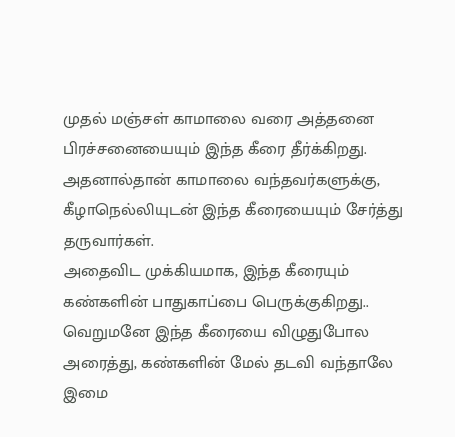முதல் மஞ்சள் காமாலை வரை அத்தனை பிரச்சனையையும் இந்த கீரை தீர்க்கிறது. அதனால்தான் காமாலை வந்தவர்களுக்கு, கீழாநெல்லியுடன் இந்த கீரையையும் சேர்த்து தருவார்கள்.
அதைவிட முக்கியமாக, இந்த கீரையும் கண்களின் பாதுகாப்பை பெருக்குகிறது.. வெறுமனே இந்த கீரையை விழுதுபோல அரைத்து, கண்களின் மேல் தடவி வந்தாலே இமை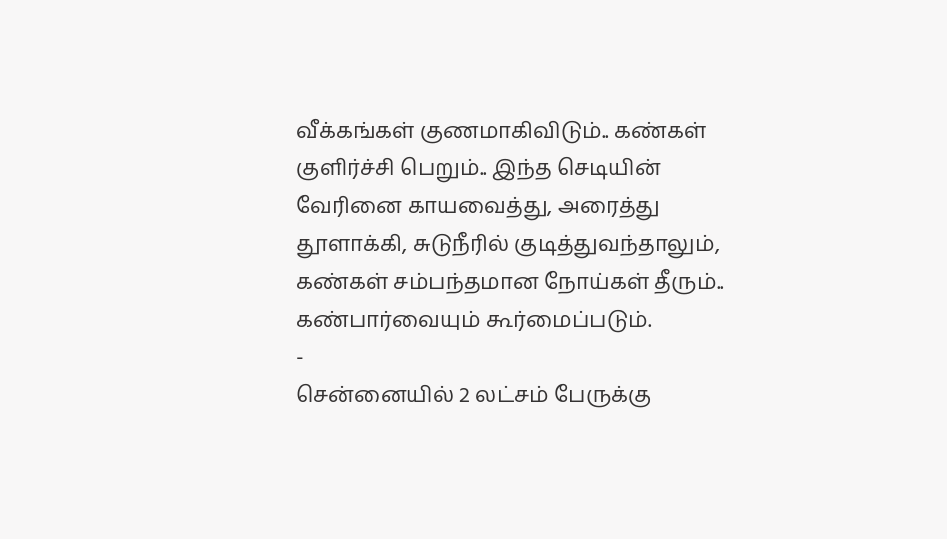வீக்கங்கள் குணமாகிவிடும்.. கண்கள் குளிர்ச்சி பெறும்.. இந்த செடியின் வேரினை காயவைத்து, அரைத்து தூளாக்கி, சுடுநீரில் குடித்துவந்தாலும், கண்கள் சம்பந்தமான நோய்கள் தீரும்.. கண்பார்வையும் கூர்மைப்படும்.
-
சென்னையில் 2 லட்சம் பேருக்கு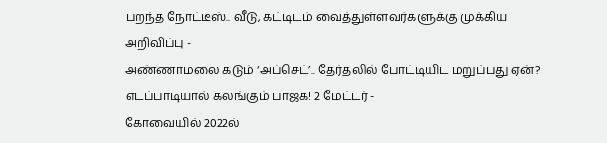பறந்த நோட்டீஸ்.. வீடு, கட்டிடம் வைத்துள்ளவர்களுக்கு முக்கிய அறிவிப்பு -
அண்ணாமலை கடும் ‘அப்செட்’.. தேர்தலில் போட்டியிட மறுப்பது ஏன்? எடப்பாடியால் கலங்கும் பாஜக! 2 மேட்டர் -
கோவையில் 2022ல்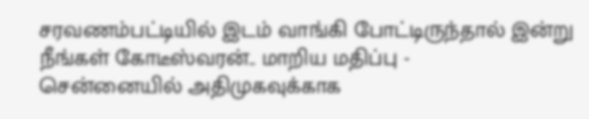சரவணம்பட்டியில் இடம் வாங்கி போட்டிருந்தால் இன்று நீங்கள் கோடீஸ்வரன்.. மாறிய மதிப்பு -
சென்னையில் அதிமுகவுக்காக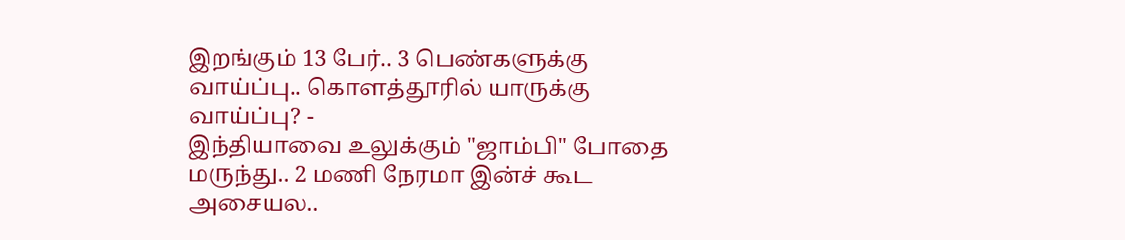இறங்கும் 13 பேர்.. 3 பெண்களுக்கு வாய்ப்பு.. கொளத்தூரில் யாருக்கு வாய்ப்பு? -
இந்தியாவை உலுக்கும் "ஜாம்பி" போதை மருந்து.. 2 மணி நேரமா இன்ச் கூட அசையல..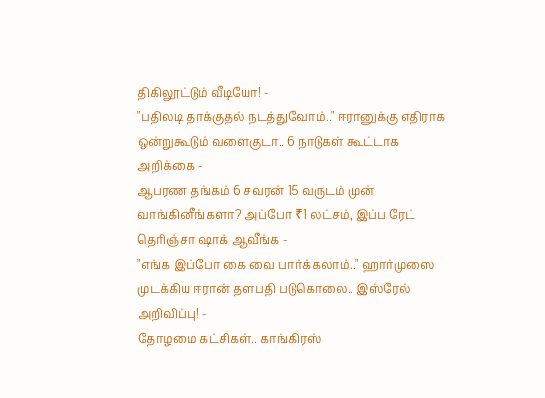திகிலூட்டும் வீடியோ! -
"பதிலடி தாக்குதல் நடத்துவோம்.." ஈரானுக்கு எதிராக ஒன்றுகூடும் வளைகுடா.. 6 நாடுகள் கூட்டாக அறிக்கை -
ஆபரண தங்கம் 6 சவரன் 15 வருடம் முன் வாங்கினீங்களா? அப்போ ₹1 லட்சம், இப்ப ரேட் தெரிஞ்சா ஷாக் ஆவீங்க -
"எங்க இப்போ கை வை பார்க்கலாம்.." ஹார்முஸை முடக்கிய ஈரான் தளபதி படுகொலை.. இஸ்ரேல் அறிவிப்பு! -
தோழமை கட்சிகள்.. காங்கிரஸ்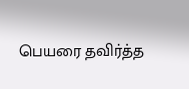பெயரை தவிர்த்த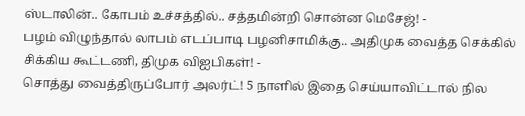ஸ்டாலின்.. கோபம் உச்சத்தில்.. சத்தமின்றி சொன்ன மெசேஜ்! -
பழம் விழுந்தால் லாபம் எடப்பாடி பழனிசாமிக்கு.. அதிமுக வைத்த செக்கில் சிக்கிய கூட்டணி, திமுக விஐபிகள்! -
சொத்து வைத்திருப்போர் அலர்ட்! 5 நாளில் இதை செய்யாவிட்டால் நில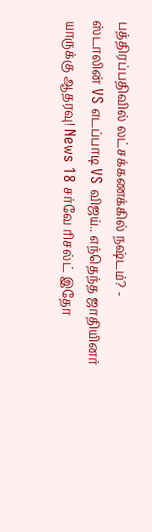பத்திரப்பதிவில் லட்சக்கணக்கில் நஷ்டம்? -
ஸ்டாலின் VS எடப்பாடி VS விஜய்.. எந்தெந்த ஜாதியினர் யாருக்கு ஆதரவு! News 18 சர்வே ரிசல்ட் இதோ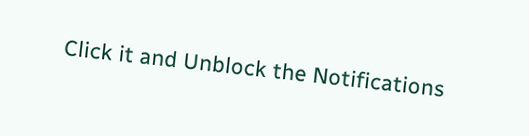Click it and Unblock the Notifications